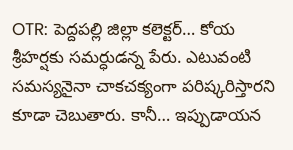OTR: పెద్దపల్లి జిల్లా కలెక్టర్… కోయ శ్రీహర్షకు సమర్ధుడన్న పేరు. ఎటువంటి సమస్యనైనా చాకచక్యంగా పరిష్కరిస్తారని కూడా చెబుతారు. కానీ… ఇప్పుడాయన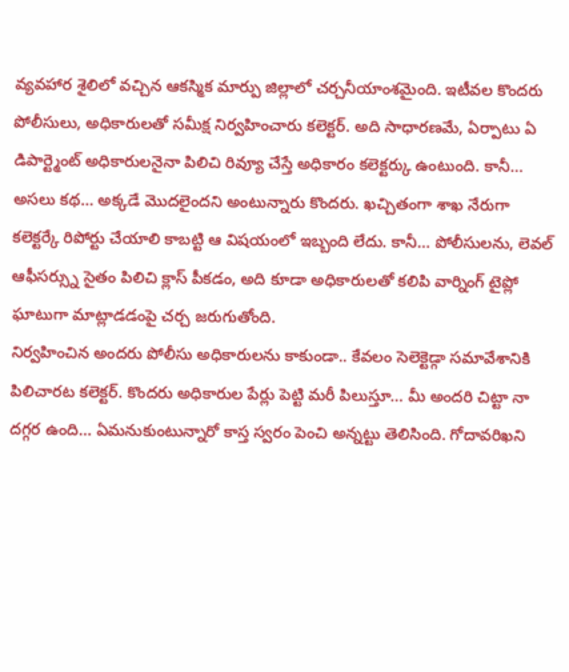వ్యవహార శైలిలో వచ్చిన ఆకస్మిక మార్పు జిల్లాలో చర్చనీయాంశమైంది. ఇటీవల కొందరు పోలీసులు, అధికారులతో సమీక్ష నిర్వహించారు కలెక్టర్. అది సాధారణమే, ఏర్పాటు ఏ డిపార్ట్మెంట్ అధికారులనైనా పిలిచి రివ్యూ చేస్తే అధికారం కలెక్టర్కు ఉంటుంది. కానీ… అసలు కథ… అక్కడే మొదలైందని అంటున్నారు కొందరు. ఖచ్చితంగా శాఖ నేరుగా కలెక్టర్కే రిపోర్టు చేయాలి కాబట్టి ఆ విషయంలో ఇబ్బంది లేదు. కానీ… పోలీసులను, లెవల్ ఆఫీసర్స్ను సైతం పిలిచి క్లాస్ పీకడం, అది కూడా అధికారులతో కలిపి వార్నింగ్ టైప్లో ఘాటుగా మాట్లాడడంపై చర్చ జరుగుతోంది.
నిర్వహించిన అందరు పోలీసు అధికారులను కాకుండా.. కేవలం సెలెక్టెడ్గా సమావేశానికి పిలిచారట కలెక్టర్. కొందరు అధికారుల పేర్లు పెట్టి మరీ పిలుస్తూ… మీ అందరి చిట్టా నా దగ్గర ఉంది… ఏమనుకుంటున్నారో కాస్త స్వరం పెంచి అన్నట్టు తెలిసింది. గోదావరిఖని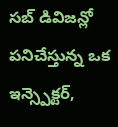సబ్ డివిజన్లో పనిచేస్తున్న ఒక ఇన్స్పెక్టర్,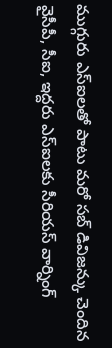ముగ్గురు ఎస్ఐలతో పాటు మరో సబ్ డివిజన్కు చెందిన వైసీపీ, సీఐ, ఇద్దరు ఎస్ఐలకు సీరియస్ వార్నింగ్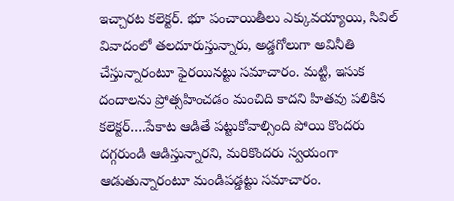ఇచ్చారట కలెక్టర్. భూ పంచాయితీలు ఎక్కువయ్యాయి, సివిల్ వివాదంలో తలదూరుస్తున్నారు, అడ్డగోలుగా అవినీతి చేస్తున్నారంటూ ఫైరయినట్టు సమాచారం. మట్టి, ఇసుక దందాలను ప్రోత్సహించడం మంచిది కాదని హితవు పలికిన కలెక్టర్….పేకాట ఆడితే పట్టుకోవాల్సింది పోయి కొందరు దగ్గరుండి ఆడిస్తున్నారని, మరికొందరు స్వయంగా ఆడుతున్నారంటూ మండిపడ్డట్టు సమాచారం.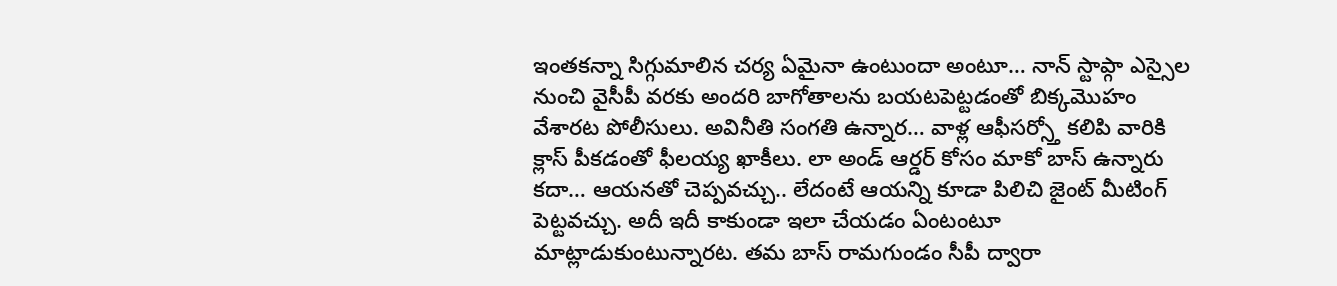ఇంతకన్నా సిగ్గుమాలిన చర్య ఏమైనా ఉంటుందా అంటూ… నాన్ స్టాప్గా ఎస్సైల నుంచి వైసీపీ వరకు అందరి బాగోతాలను బయటపెట్టడంతో బిక్కమొహం వేశారట పోలీసులు. అవినీతి సంగతి ఉన్నార… వాళ్ల ఆఫీసర్స్తో కలిపి వారికి క్లాస్ పీకడంతో ఫీలయ్య ఖాకీలు. లా అండ్ ఆర్డర్ కోసం మాకో బాస్ ఉన్నారు కదా… ఆయనతో చెప్పవచ్చు.. లేదంటే ఆయన్ని కూడా పిలిచి జైంట్ మీటింగ్ పెట్టవచ్చు. అదీ ఇదీ కాకుండా ఇలా చేయడం ఏంటంటూ మాట్లాడుకుంటున్నారట. తమ బాస్ రామగుండం సీపీ ద్వారా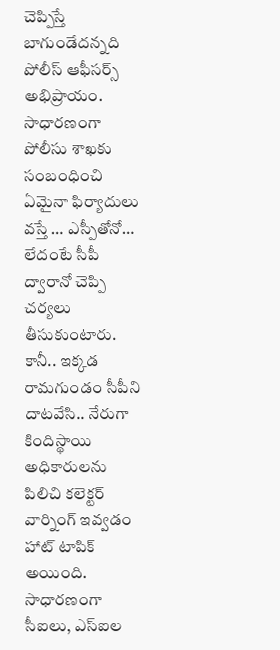చెప్పిస్తే బాగుండేదన్నది పోలీస్ ఆఫీసర్స్ అభిప్రాయం. సాధారణంగా పోలీసు శాఖకు సంబంధించి ఏమైనా ఫిర్యాదులు వస్తే … ఎస్పీతోనో… లేదంటే సీపీ ద్వారానో చెప్పి చర్యలు తీసుకుంటారు. కానీ.. ఇక్కడ రామగుండం సీపీని దాటవేసి.. నేరుగా కిందిస్థాయి అధికారులను పిలిచి కలెక్టర్ వార్నింగ్ ఇవ్వడం హాట్ టాపిక్ అయింది.
సాధారణంగా సీఐలు, ఎస్ఐల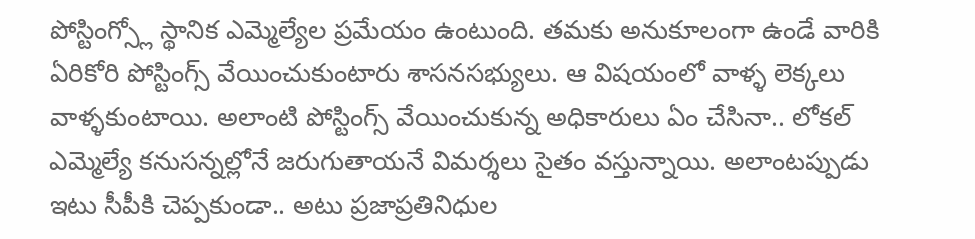పోస్టింగ్స్లో స్థానిక ఎమ్మెల్యేల ప్రమేయం ఉంటుంది. తమకు అనుకూలంగా ఉండే వారికి ఏరికోరి పోస్టింగ్స్ వేయించుకుంటారు శాసనసభ్యులు. ఆ విషయంలో వాళ్ళ లెక్కలు వాళ్ళకుంటాయి. అలాంటి పోస్టింగ్స్ వేయించుకున్న అధికారులు ఏం చేసినా.. లోకల్ ఎమ్మెల్యే కనుసన్నల్లోనే జరుగుతాయనే విమర్శలు సైతం వస్తున్నాయి. అలాంటప్పుడు ఇటు సీపీకి చెప్పకుండా.. అటు ప్రజాప్రతినిధుల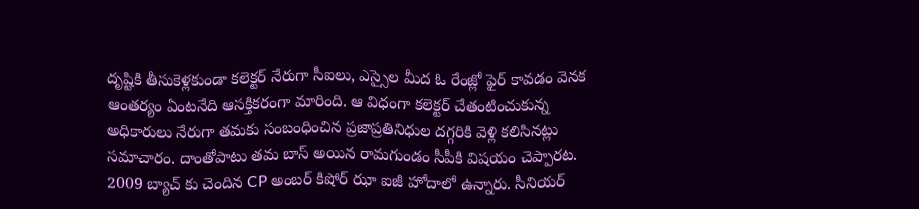దృష్టికి తీసుకెళ్లకుండా కలెక్టర్ నేరుగా సీఐలు, ఎస్సైల మీద ఓ రేంజ్లో ఫైర్ కావడం వెనక ఆంతర్యం ఏంటనేది ఆసక్తికరంగా మారింది. ఆ విధంగా కలెక్టర్ చేతంటించుకున్న అధికారులు నేరుగా తమకు సంబంధించిన ప్రజాప్రతినిధుల దగ్గరికి వెళ్లి కలిసినట్లు సమాచారం. దాంతోపాటు తమ బాస్ అయిన రామగుండం సీపీకి విషయం చెప్పారట. 2009 బ్యాచ్ కు చెందిన CP అంబర్ కిషోర్ ఝా ఐజీ హోదాలో ఉన్నారు. సీనియర్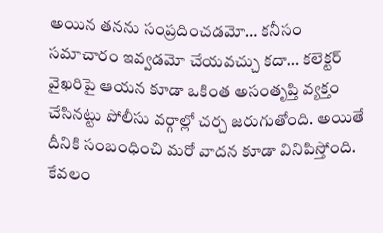అయిన తనను సంప్రదించడమో… కనీసం సమాచారం ఇవ్వడమో చేయవచ్చు కదా… కలెక్టర్ వైఖరిపై ఆయన కూడా ఒకింత అసంతృప్తి వ్యక్తం చేసినట్టు పోలీసు వర్గాల్లో చర్చ జరుగుతోంది. అయితే దీనికి సంబంధించి మరో వాదన కూడా వినిపిస్తోంది. కేవలం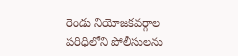రెండు నియోజకవర్గాల పరిధిలోని పోలీసులను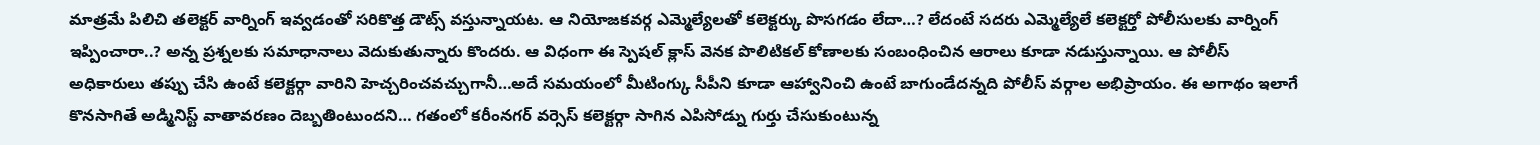మాత్రమే పిలిచి తలెక్టర్ వార్నింగ్ ఇవ్వడంతో సరికొత్త డౌట్స్ వస్తున్నాయట. ఆ నియోజకవర్గ ఎమ్మెల్యేలతో కలెక్టర్కు పొసగడం లేదా…? లేదంటే సదరు ఎమ్మెల్యేలే కలెక్టర్తో పోలీసులకు వార్నింగ్ ఇప్పించారా..? అన్న ప్రశ్నలకు సమాధానాలు వెదుకుతున్నారు కొందరు. ఆ విధంగా ఈ స్పెషల్ క్లాస్ వెనక పొలిటికల్ కోణాలకు సంబంధించిన ఆరాలు కూడా నడుస్తున్నాయి. ఆ పోలీస్ అధికారులు తప్పు చేసి ఉంటే కలెక్టర్గా వారిని హెచ్చరించవచ్చుగానీ…అదే సమయంలో మీటింగ్కు సీపీని కూడా ఆహ్వానించి ఉంటే బాగుండేదన్నది పోలీస్ వర్గాల అభిప్రాయం. ఈ అగాథం ఇలాగే కొనసాగితే అడ్మినిస్ట్ వాతావరణం దెబ్బతింటుందని… గతంలో కరీంనగర్ వర్సెస్ కలెక్టర్గా సాగిన ఎపిసోడ్ను గుర్తు చేసుకుంటున్న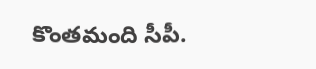కొంతమంది సీపీ.